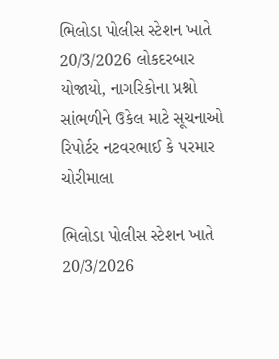ભિલોડા પોલીસ સ્ટેશન ખાતે 20/3/2026 લોકદરબાર યોજાયો, નાગરિકોના પ્રશ્નો સાંભળીને ઉકેલ માટે સૂચનાઓ રિપોર્ટર નટવરભાઈ કે પરમાર ચોરીમાલા

ભિલોડા પોલીસ સ્ટેશન ખાતે 20/3/2026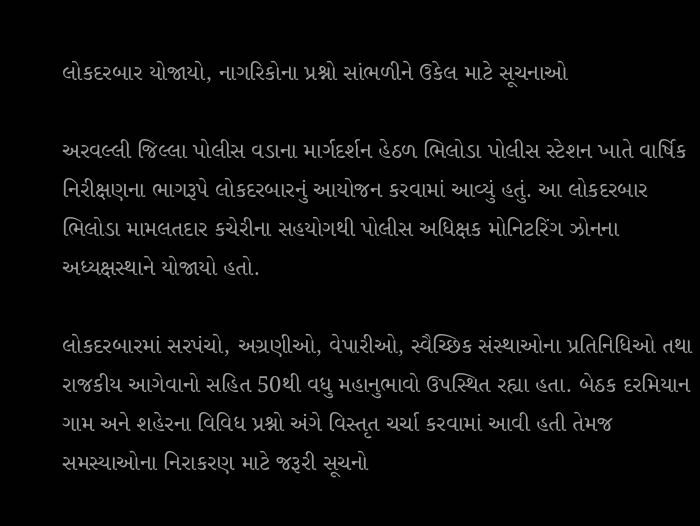લોકદરબાર યોજાયો, નાગરિકોના પ્રશ્નો સાંભળીને ઉકેલ માટે સૂચનાઓ

અરવલ્લી જિલ્લા પોલીસ વડાના માર્ગદર્શન હેઠળ ભિલોડા પોલીસ સ્ટેશન ખાતે વાર્ષિક નિરીક્ષણના ભાગરૂપે લોકદરબારનું આયોજન કરવામાં આવ્યું હતું. આ લોકદરબાર ભિલોડા મામલતદાર કચેરીના સહયોગથી પોલીસ અધિક્ષક મોનિટરિંગ ઝોનના અધ્યક્ષસ્થાને યોજાયો હતો.

લોકદરબારમાં સરપંચો, અગ્રણીઓ, વેપારીઓ, સ્વૈચ્છિક સંસ્થાઓના પ્રતિનિધિઓ તથા રાજકીય આગેવાનો સહિત 50થી વધુ મહાનુભાવો ઉપસ્થિત રહ્યા હતા. બેઠક દરમિયાન ગામ અને શહેરના વિવિધ પ્રશ્નો અંગે વિસ્તૃત ચર્ચા કરવામાં આવી હતી તેમજ સમસ્યાઓના નિરાકરણ માટે જરૂરી સૂચનો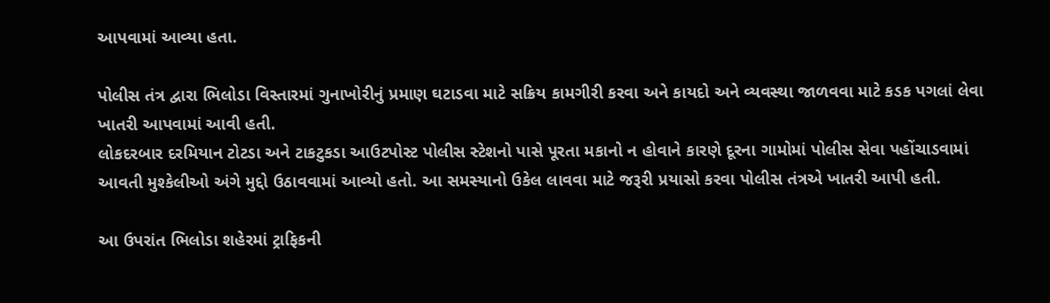આપવામાં આવ્યા હતા.

પોલીસ તંત્ર દ્વારા ભિલોડા વિસ્તારમાં ગુનાખોરીનું પ્રમાણ ઘટાડવા માટે સક્રિય કામગીરી કરવા અને કાયદો અને વ્યવસ્થા જાળવવા માટે કડક પગલાં લેવા ખાતરી આપવામાં આવી હતી.
લોકદરબાર દરમિયાન ટોટડા અને ટાકટુકડા આઉટપોસ્ટ પોલીસ સ્ટેશનો પાસે પૂરતા મકાનો ન હોવાને કારણે દૂરના ગામોમાં પોલીસ સેવા પહોંચાડવામાં આવતી મુશ્કેલીઓ અંગે મુદ્દો ઉઠાવવામાં આવ્યો હતો. આ સમસ્યાનો ઉકેલ લાવવા માટે જરૂરી પ્રયાસો કરવા પોલીસ તંત્રએ ખાતરી આપી હતી.

આ ઉપરાંત ભિલોડા શહેરમાં ટ્રાફિકની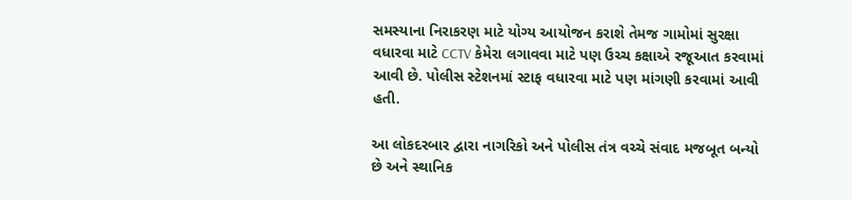સમસ્યાના નિરાકરણ માટે યોગ્ય આયોજન કરાશે તેમજ ગામોમાં સુરક્ષા વધારવા માટે CCTV કેમેરા લગાવવા માટે પણ ઉચ્ચ કક્ષાએ રજૂઆત કરવામાં આવી છે. પોલીસ સ્ટેશનમાં સ્ટાફ વધારવા માટે પણ માંગણી કરવામાં આવી હતી.

આ લોકદરબાર દ્વારા નાગરિકો અને પોલીસ તંત્ર વચ્ચે સંવાદ મજબૂત બન્યો છે અને સ્થાનિક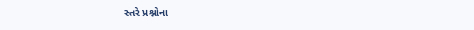સ્તરે પ્રશ્નોના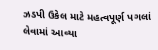ઝડપી ઉકેલ માટે મહત્વપૂર્ણ પગલાં લેવામાં આવ્યા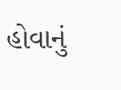હોવાનું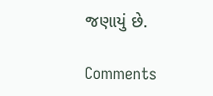જણાયું છે.

Comments